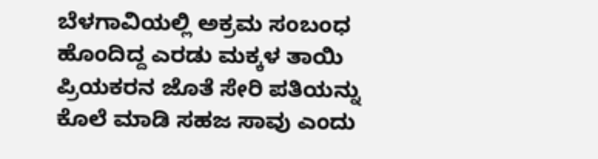ಬೆಳಗಾವಿಯಲ್ಲಿ ಅಕ್ರಮ ಸಂಬಂಧ ಹೊಂದಿದ್ದ ಎರಡು ಮಕ್ಕಳ ತಾಯಿ ಪ್ರಿಯಕರನ ಜೊತೆ ಸೇರಿ ಪತಿಯನ್ನು ಕೊಲೆ ಮಾಡಿ ಸಹಜ ಸಾವು ಎಂದು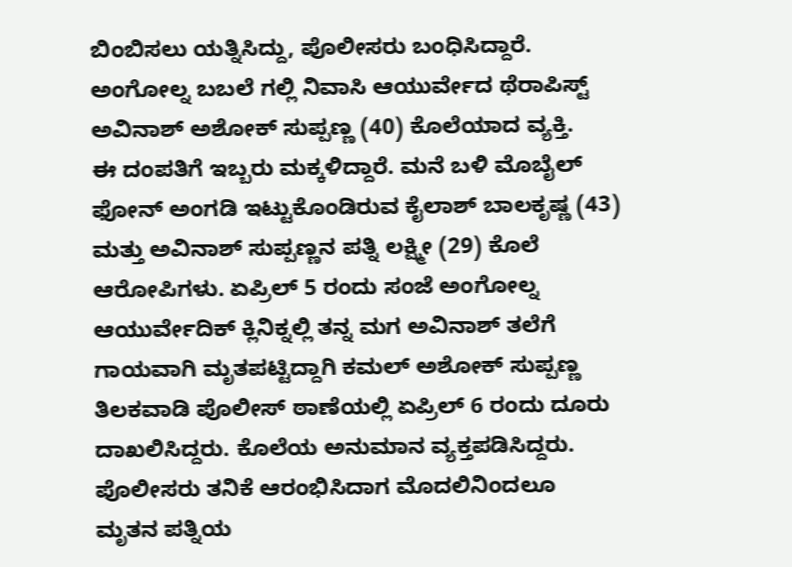ಬಿಂಬಿಸಲು ಯತ್ನಿಸಿದ್ದು, ಪೊಲೀಸರು ಬಂಧಿಸಿದ್ದಾರೆ. ಅಂಗೋಲ್ನ ಬಬಲೆ ಗಲ್ಲಿ ನಿವಾಸಿ ಆಯುರ್ವೇದ ಥೆರಾಪಿಸ್ಟ್ ಅವಿನಾಶ್ ಅಶೋಕ್ ಸುಪ್ಪಣ್ಣ (40) ಕೊಲೆಯಾದ ವ್ಯಕ್ತಿ.
ಈ ದಂಪತಿಗೆ ಇಬ್ಬರು ಮಕ್ಕಳಿದ್ದಾರೆ. ಮನೆ ಬಳಿ ಮೊಬೈಲ್ ಫೋನ್ ಅಂಗಡಿ ಇಟ್ಟುಕೊಂಡಿರುವ ಕೈಲಾಶ್ ಬಾಲಕೃಷ್ಣ (43) ಮತ್ತು ಅವಿನಾಶ್ ಸುಪ್ಪಣ್ಣನ ಪತ್ನಿ ಲಕ್ಷ್ಮೀ (29) ಕೊಲೆ ಆರೋಪಿಗಳು. ಏಪ್ರಿಲ್ 5 ರಂದು ಸಂಜೆ ಅಂಗೋಲ್ನ ಆಯುರ್ವೇದಿಕ್ ಕ್ಲಿನಿಕ್ನಲ್ಲಿ ತನ್ನ ಮಗ ಅವಿನಾಶ್ ತಲೆಗೆ ಗಾಯವಾಗಿ ಮೃತಪಟ್ಟಿದ್ದಾಗಿ ಕಮಲ್ ಅಶೋಕ್ ಸುಪ್ಪಣ್ಣ ತಿಲಕವಾಡಿ ಪೊಲೀಸ್ ಠಾಣೆಯಲ್ಲಿ ಏಪ್ರಿಲ್ 6 ರಂದು ದೂರು ದಾಖಲಿಸಿದ್ದರು. ಕೊಲೆಯ ಅನುಮಾನ ವ್ಯಕ್ತಪಡಿಸಿದ್ದರು.
ಪೊಲೀಸರು ತನಿಕೆ ಆರಂಭಿಸಿದಾಗ ಮೊದಲಿನಿಂದಲೂ ಮೃತನ ಪತ್ನಿಯ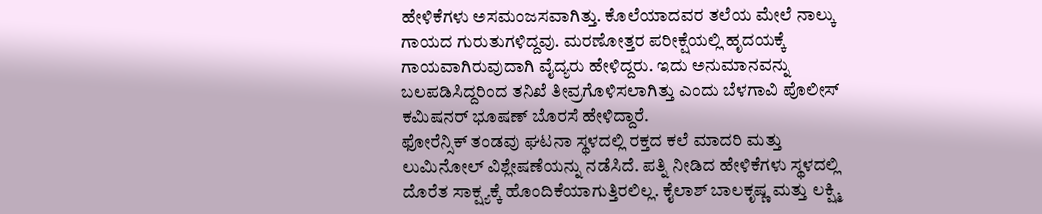ಹೇಳಿಕೆಗಳು ಅಸಮಂಜಸವಾಗಿತ್ತು. ಕೊಲೆಯಾದವರ ತಲೆಯ ಮೇಲೆ ನಾಲ್ಕು ಗಾಯದ ಗುರುತುಗಳಿದ್ದವು. ಮರಣೋತ್ತರ ಪರೀಕ್ಷೆಯಲ್ಲಿ ಹೃದಯಕ್ಕೆ ಗಾಯವಾಗಿರುವುದಾಗಿ ವೈದ್ಯರು ಹೇಳಿದ್ದರು. ಇದು ಅನುಮಾನವನ್ನು ಬಲಪಡಿಸಿದ್ದರಿಂದ ತನಿಖೆ ತೀವ್ರಗೊಳಿಸಲಾಗಿತ್ತು ಎಂದು ಬೆಳಗಾವಿ ಪೊಲೀಸ್ ಕಮಿಷನರ್ ಭೂಷಣ್ ಬೊರಸೆ ಹೇಳಿದ್ದಾರೆ.
ಫೋರೆನ್ಸಿಕ್ ತಂಡವು ಘಟನಾ ಸ್ಥಳದಲ್ಲಿ ರಕ್ತದ ಕಲೆ ಮಾದರಿ ಮತ್ತು ಲುಮಿನೋಲ್ ವಿಶ್ಲೇಷಣೆಯನ್ನು ನಡೆಸಿದೆ. ಪತ್ನಿ ನೀಡಿದ ಹೇಳಿಕೆಗಳು ಸ್ಥಳದಲ್ಲಿ ದೊರೆತ ಸಾಕ್ಷ್ಯಕ್ಕೆ ಹೊಂದಿಕೆಯಾಗುತ್ತಿರಲಿಲ್ಲ. ಕೈಲಾಶ್ ಬಾಲಕೃಷ್ಣ ಮತ್ತು ಲಕ್ಷ್ಮಿ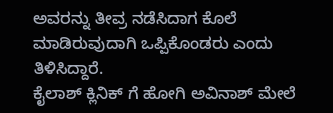ಅವರನ್ನು ತೀವ್ರ ನಡೆಸಿದಾಗ ಕೊಲೆ ಮಾಡಿರುವುದಾಗಿ ಒಪ್ಪಿಕೊಂಡರು ಎಂದು ತಿಳಿಸಿದ್ದಾರೆ.
ಕೈಲಾಶ್ ಕ್ಲಿನಿಕ್ ಗೆ ಹೋಗಿ ಅವಿನಾಶ್ ಮೇಲೆ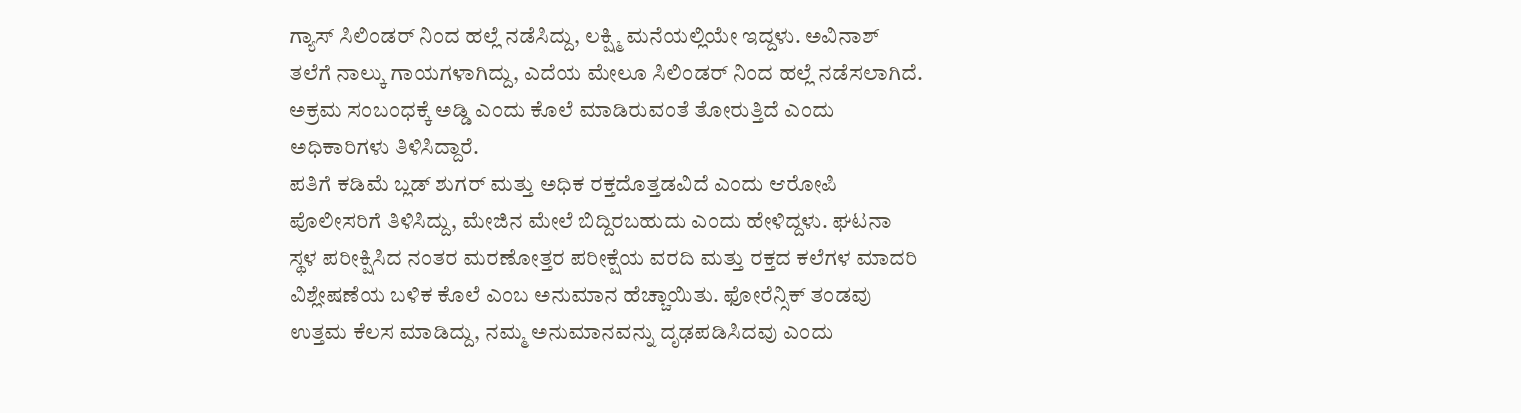ಗ್ಯಾಸ್ ಸಿಲಿಂಡರ್ ನಿಂದ ಹಲ್ಲೆ ನಡೆಸಿದ್ದು, ಲಕ್ಷ್ಮಿ ಮನೆಯಲ್ಲಿಯೇ ಇದ್ದಳು. ಅವಿನಾಶ್ ತಲೆಗೆ ನಾಲ್ಕು ಗಾಯಗಳಾಗಿದ್ದು, ಎದೆಯ ಮೇಲೂ ಸಿಲಿಂಡರ್ ನಿಂದ ಹಲ್ಲೆ ನಡೆಸಲಾಗಿದೆ. ಅಕ್ರಮ ಸಂಬಂಧಕ್ಕೆ ಅಡ್ಡಿ ಎಂದು ಕೊಲೆ ಮಾಡಿರುವಂತೆ ತೋರುತ್ತಿದೆ ಎಂದು ಅಧಿಕಾರಿಗಳು ತಿಳಿಸಿದ್ದಾರೆ.
ಪತಿಗೆ ಕಡಿಮೆ ಬ್ಲಡ್ ಶುಗರ್ ಮತ್ತು ಅಧಿಕ ರಕ್ತದೊತ್ತಡವಿದೆ ಎಂದು ಆರೋಪಿ ಪೊಲೀಸರಿಗೆ ತಿಳಿಸಿದ್ದು, ಮೇಜಿನ ಮೇಲೆ ಬಿದ್ದಿರಬಹುದು ಎಂದು ಹೇಳಿದ್ದಳು. ಘಟನಾ ಸ್ಥಳ ಪರೀಕ್ಷಿಸಿದ ನಂತರ ಮರಣೋತ್ತರ ಪರೀಕ್ಷೆಯ ವರದಿ ಮತ್ತು ರಕ್ತದ ಕಲೆಗಳ ಮಾದರಿ ವಿಶ್ಲೇಷಣೆಯ ಬಳಿಕ ಕೊಲೆ ಎಂಬ ಅನುಮಾನ ಹೆಚ್ಚಾಯಿತು. ಫೋರೆನ್ಸಿಕ್ ತಂಡವು ಉತ್ತಮ ಕೆಲಸ ಮಾಡಿದ್ದು, ನಮ್ಮ ಅನುಮಾನವನ್ನು ದೃಢಪಡಿಸಿದವು ಎಂದು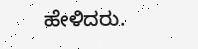ಹೇಳಿದರು.